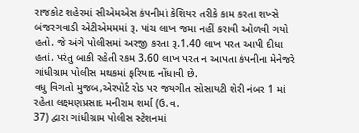રાજકોટ શહેરમાં સીએમએસ કંપનીમાં કેશિયર તરીકે કામ કરતા શખ્સે બંજરગવાડી એટીએમમમાં રૂ. પાંચ લાખ જમા નહીં કરાવી ઓળવી ગયો હતો. જે અંગે પોલીસમાં અરજી કરતા રૂ.1.40 લાખ પરત આપી દીધા હતાં. પરંતુ બાકી રહેતી રકમ 3.60 લાખ પરત ન આપતા કંપનીના મેનેજરે ગાંધીગ્રામ પોલીસ મથકમાં ફરિયાદ નોંધાવી છે.
વધુ વિગતો મુજબ,એરપોર્ટ રોડ પર જયગીત સોસાયટી શેરી નંબર 1 માં રહેતા લક્ષ્મણપ્રસાદ મનીરામ શર્મા (ઉ.વ.
37) દ્વારા ગાંધીગ્રામ પોલીસ સ્ટેશનમાં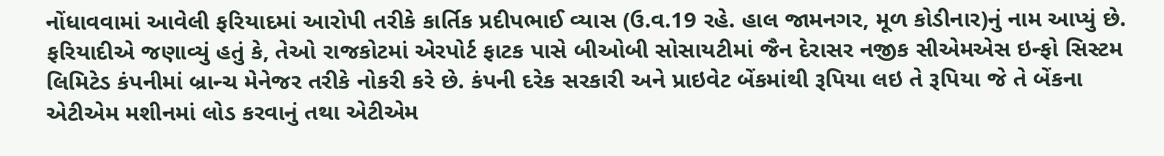નોંધાવવામાં આવેલી ફરિયાદમાં આરોપી તરીકે કાર્તિક પ્રદીપભાઈ વ્યાસ (ઉ.વ.19 રહે. હાલ જામનગર, મૂળ કોડીનાર)નું નામ આપ્યું છે. ફરિયાદીએ જણાવ્યું હતું કે, તેઓ રાજકોટમાં એરપોર્ટ ફાટક પાસે બીઓબી સોસાયટીમાં જૈન દેરાસર નજીક સીએમએસ ઇન્ફો સિસ્ટમ લિમિટેડ કંપનીમાં બ્રાન્ચ મેનેજર તરીકે નોકરી કરે છે. કંપની દરેક સરકારી અને પ્રાઇવેટ બેંકમાંથી રૂપિયા લઇ તે રૂપિયા જે તે બેંકના એટીએમ મશીનમાં લોડ કરવાનું તથા એટીએમ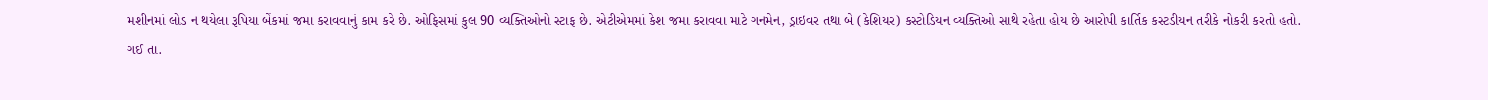મશીનમાં લોડ ન થયેલા રૂપિયા બેંકમાં જમા કરાવવાનું કામ કરે છે. ઓફિસમાં કુલ 90 વ્યક્તિઓનો સ્ટાફ છે. એટીએમમાં કેશ જમા કરાવવા માટે ગનમેન, ડ્રાઇવર તથા બે (કેશિયર) કસ્ટોડિયન વ્યક્તિઓ સાથે રહેતા હોય છે આરોપી કાર્તિક કસ્ટડીયન તરીકે નોકરી કરતો હતો.
ગઈ તા.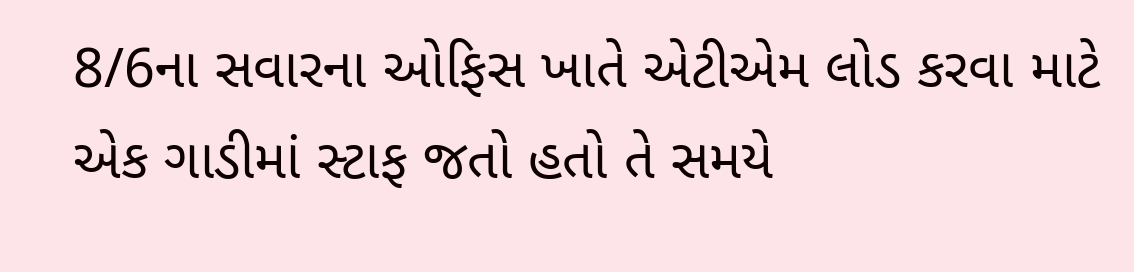8/6ના સવારના ઓફિસ ખાતે એટીએમ લોડ કરવા માટે એક ગાડીમાં સ્ટાફ જતો હતો તે સમયે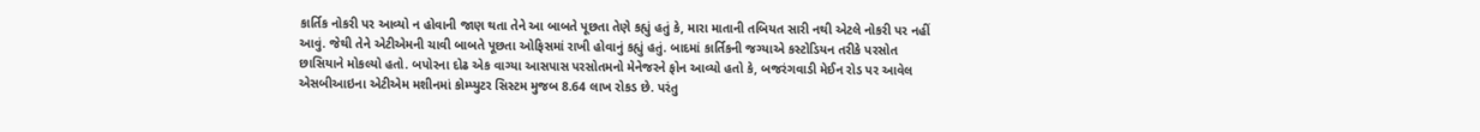કાર્તિક નોકરી પર આવ્યો ન હોવાની જાણ થતા તેને આ બાબતે પૂછતા તેણે કહ્યું હતું કે, મારા માતાની તબિયત સારી નથી એટલે નોકરી પર નહીં આવું. જેથી તેને એટીએમની ચાવી બાબતે પૂછતા ઓફિસમાં રાખી હોવાનું કહ્યું હતું. બાદમાં કાર્તિકની જગ્યાએ કસ્ટોડિયન તરીકે પરસોત છાસિયાને મોકલ્યો હતો. બપોરના દોઢ એક વાગ્યા આસપાસ પરસોતમનો મેનેજરને ફોન આવ્યો હતો કે, બજરંગવાડી મેઈન રોડ પર આવેલ એસબીઆઇના એટીએમ મશીનમાં કોમ્પ્યુટર સિસ્ટમ મુજબ 8.64 લાખ રોકડ છે. પરંતુ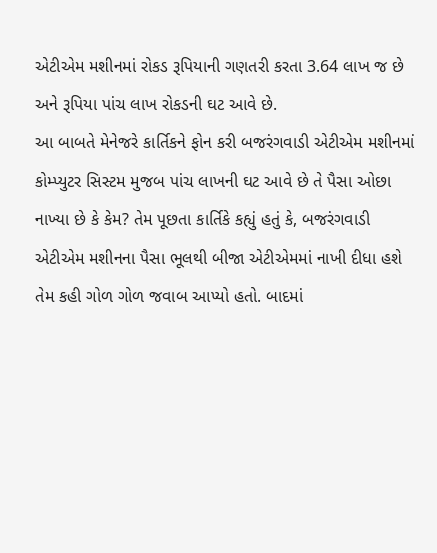એટીએમ મશીનમાં રોકડ રૂપિયાની ગણતરી કરતા 3.64 લાખ જ છે અને રૂપિયા પાંચ લાખ રોકડની ઘટ આવે છે.
આ બાબતે મેનેજરે કાર્તિકને ફોન કરી બજરંગવાડી એટીએમ મશીનમાં કોમ્પ્યુટર સિસ્ટમ મુજબ પાંચ લાખની ઘટ આવે છે તે પૈસા ઓછા નાખ્યા છે કે કેમ? તેમ પૂછતા કાર્તિકે કહ્યું હતું કે, બજરંગવાડી એટીએમ મશીનના પૈસા ભૂલથી બીજા એટીએમમાં નાખી દીધા હશે તેમ કહી ગોળ ગોળ જવાબ આપ્યો હતો. બાદમાં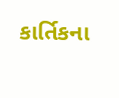કાર્તિકના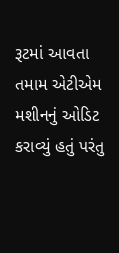રૂટમાં આવતા તમામ એટીએમ મશીનનું ઓડિટ કરાવ્યું હતું પરંતુ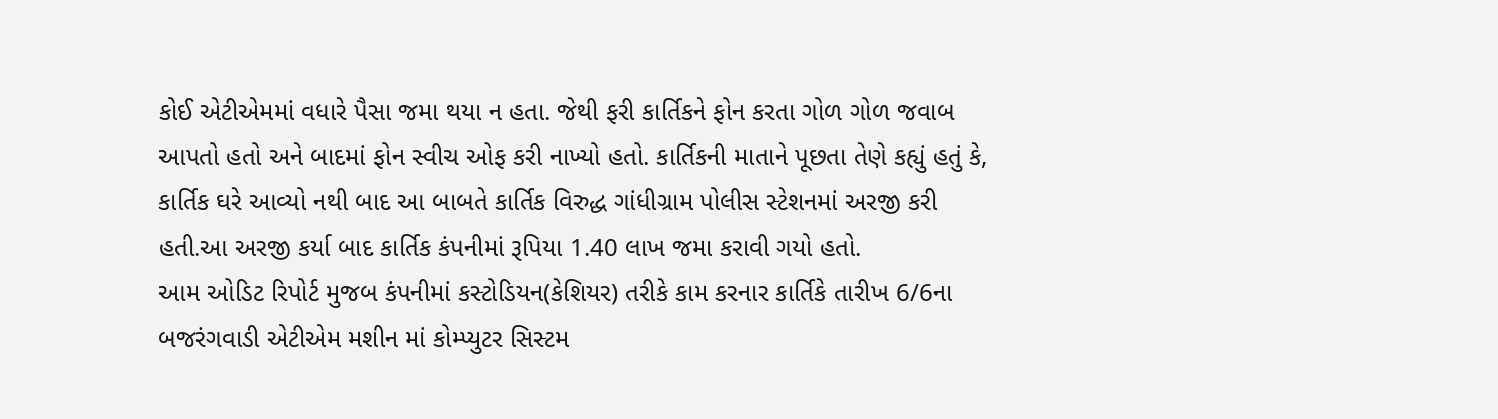કોઈ એટીએમમાં વધારે પૈસા જમા થયા ન હતા. જેથી ફરી કાર્તિકને ફોન કરતા ગોળ ગોળ જવાબ આપતો હતો અને બાદમાં ફોન સ્વીચ ઓફ કરી નાખ્યો હતો. કાર્તિકની માતાને પૂછતા તેણે કહ્યું હતું કે, કાર્તિક ઘરે આવ્યો નથી બાદ આ બાબતે કાર્તિક વિરુદ્ધ ગાંધીગ્રામ પોલીસ સ્ટેશનમાં અરજી કરી હતી.આ અરજી કર્યા બાદ કાર્તિક કંપનીમાં રૂપિયા 1.40 લાખ જમા કરાવી ગયો હતો.
આમ ઓડિટ રિપોર્ટ મુજબ કંપનીમાં કસ્ટોડિયન(કેશિયર) તરીકે કામ કરનાર કાર્તિકે તારીખ 6/6ના બજરંગવાડી એટીએમ મશીન માં કોમ્પ્યુટર સિસ્ટમ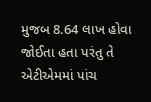મુજબ 8.64 લાખ હોવા જોઈતા હતા પરંતુ તે એટીએમમાં પાંચ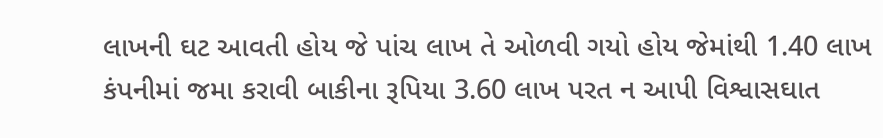લાખની ઘટ આવતી હોય જે પાંચ લાખ તે ઓળવી ગયો હોય જેમાંથી 1.40 લાખ કંપનીમાં જમા કરાવી બાકીના રૂપિયા 3.60 લાખ પરત ન આપી વિશ્વાસઘાત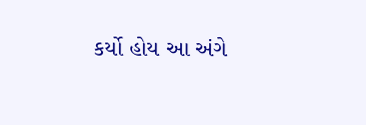કર્યો હોય આ અંગે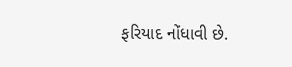ફરિયાદ નોંધાવી છે.